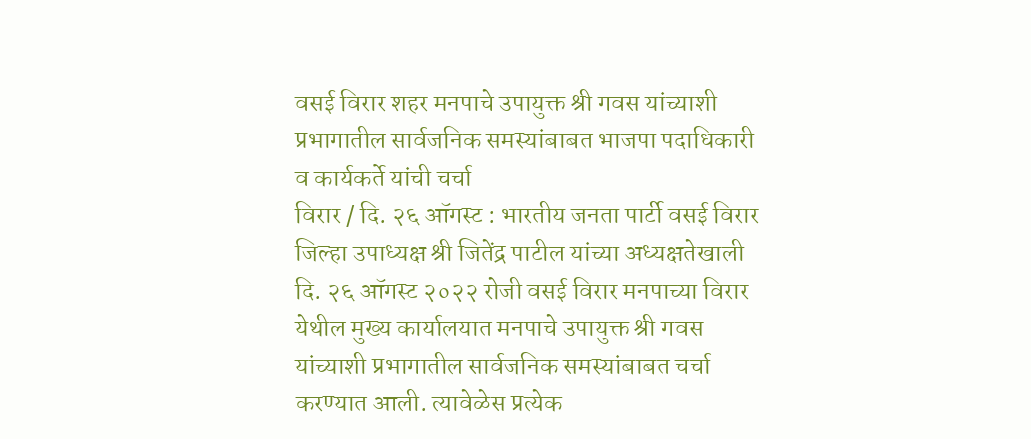वसई विरार शहर मनपाचे उपायुक्त श्री गवस यांच्याशी प्रभागातील सार्वजनिक समस्यांबाबत भाजपा पदाधिकारी व कार्यकर्ते यांची चर्चा
विरार / दि. २६ ऑगस्ट : भारतीय जनता पार्टी वसई विरार जिल्हा उपाध्यक्ष श्री जितेंद्र पाटील यांच्या अध्यक्षतेखाली दि. २६ ऑगस्ट २०२२ रोजी वसई विरार मनपाच्या विरार येथील मुख्य कार्यालयात मनपाचे उपायुक्त श्री गवस यांच्याशी प्रभागातील सार्वजनिक समस्यांबाबत चर्चा करण्यात आली. त्यावेळेस प्रत्येक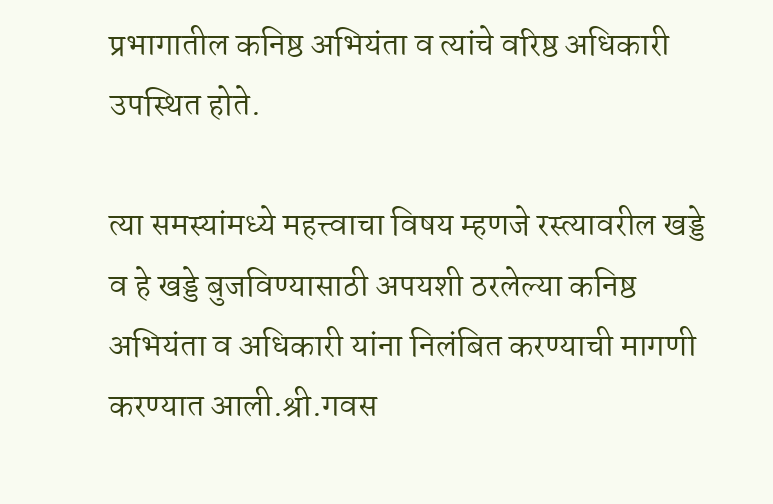प्रभागातील कनिष्ठ अभियंता व त्यांचे वरिष्ठ अधिकारी उपस्थित होते.

त्या समस्यांमध्ये महत्त्वाचा विषय म्हणजे रस्त्यावरील खड्डे व हे खड्डे बुजविण्यासाठी अपयशी ठरलेल्या कनिष्ठ अभियंता व अधिकारी यांना निलंबित करण्याची मागणी करण्यात आली.श्री.गवस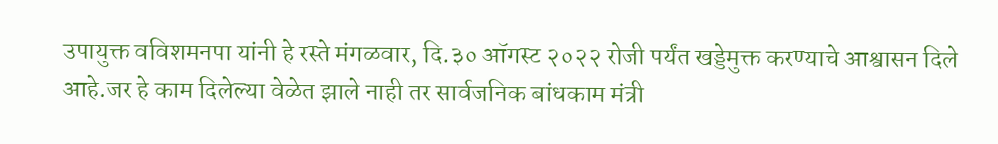उपायुक्त वविशमनपा यांनी हे रस्ते मंगळवार, दि.३० ऑगस्ट २०२२ रोजी पर्यंत खड्डेमुक्त करण्याचे आश्वासन दिले आहे.जर हे काम दिलेल्या वेळेत झाले नाही तर सार्वजनिक बांधकाम मंत्री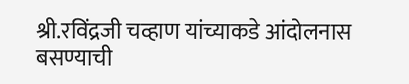श्री.रविंद्रजी चव्हाण यांच्याकडे आंदोलनास बसण्याची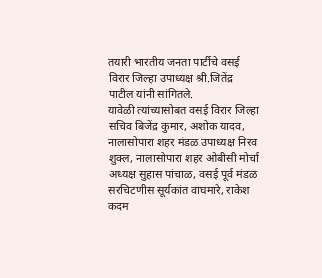तयारी भारतीय जनता पार्टीचे वसई विरार जिल्हा उपाध्यक्ष श्री.जितेंद्र पाटील यांनी सांगितले.
यावेळी त्यांच्यासोबत वसई विरार जिल्हा सचिव बिजेंद्र कुमार, अशोक यादव, नालासोपारा शहर मंडळ उपाध्यक्ष निरव शुक्ल, नालासोपारा शहर ओबीसी मोर्चा अध्यक्ष सुहास पांचाळ, वसई पूर्व मंडळ सरचिटणीस सूर्यकांत वाघमारे, राकेश कदम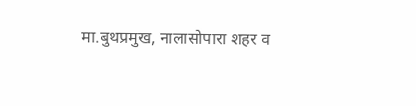मा.बुथप्रमुख, नालासोपारा शहर व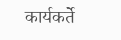कार्यकर्ते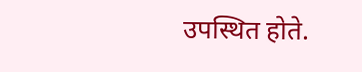उपस्थित होते.